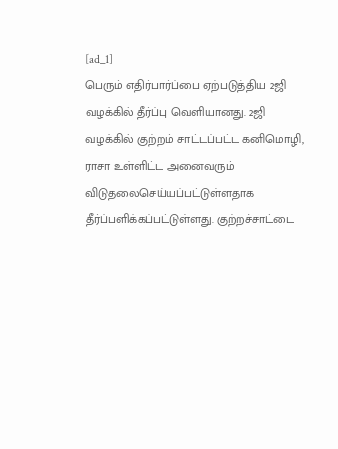[ad_1]
பெரும் எதிர்பார்ப்பை ஏற்படுத்திய 2ஜி வழக்கில் தீர்ப்பு வெளியானது. 2ஜி வழக்கில் குற்றம் சாட்டப்பட்ட கனிமொழி, ராசா உள்ளிட்ட அனைவரும் விடுதலைசெய்யப்பட்டுள்ளதாக தீர்ப்பளிக்கப்பட்டுள்ளது. குற்றச்சாட்டை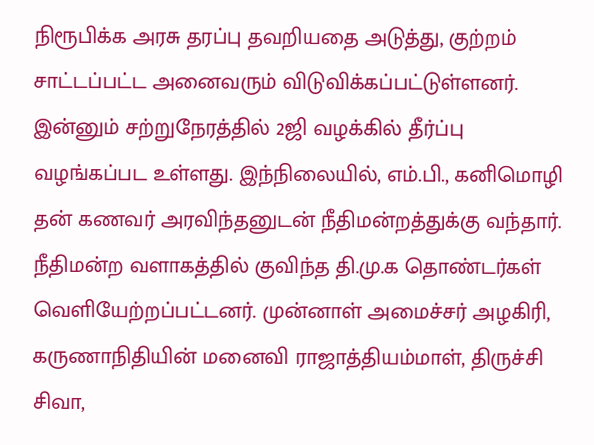நிரூபிக்க அரசு தரப்பு தவறியதை அடுத்து, குற்றம் சாட்டப்பட்ட அனைவரும் விடுவிக்கப்பட்டுள்ளனர்.
இன்னும் சற்றுநேரத்தில் 2ஜி வழக்கில் தீர்ப்பு வழங்கப்பட உள்ளது. இந்நிலையில், எம்.பி., கனிமொழி தன் கணவர் அரவிந்தனுடன் நீதிமன்றத்துக்கு வந்தார். நீதிமன்ற வளாகத்தில் குவிந்த தி.மு.க தொண்டர்கள் வெளியேற்றப்பட்டனர். முன்னாள் அமைச்சர் அழகிரி, கருணாநிதியின் மனைவி ராஜாத்தியம்மாள், திருச்சி சிவா,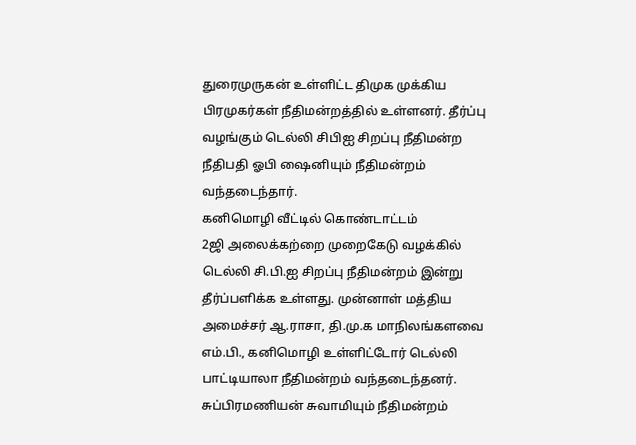துரைமுருகன் உள்ளிட்ட திமுக முக்கிய பிரமுகர்கள் நீதிமன்றத்தில் உள்ளனர். தீர்ப்பு வழங்கும் டெல்லி சிபிஐ சிறப்பு நீதிமன்ற நீதிபதி ஓபி ஷைனியும் நீதிமன்றம் வந்தடைந்தார்.
கனிமொழி வீட்டில் கொண்டாட்டம்
2ஜி அலைக்கற்றை முறைகேடு வழக்கில் டெல்லி சி.பி.ஐ சிறப்பு நீதிமன்றம் இன்று தீர்ப்பளிக்க உள்ளது. முன்னாள் மத்திய அமைச்சர் ஆ.ராசா, தி.மு.க மாநிலங்களவை எம்.பி., கனிமொழி உள்ளிட்டோர் டெல்லி பாட்டியாலா நீதிமன்றம் வந்தடைந்தனர். சுப்பிரமணியன் சுவாமியும் நீதிமன்றம்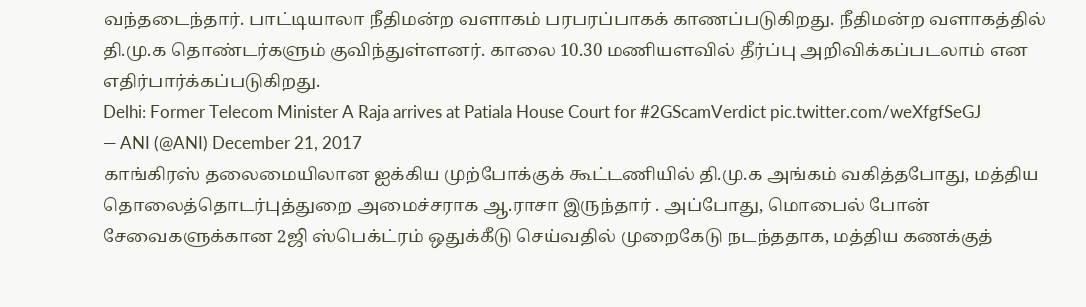வந்தடைந்தார். பாட்டியாலா நீதிமன்ற வளாகம் பரபரப்பாகக் காணப்படுகிறது. நீதிமன்ற வளாகத்தில் தி.மு.க தொண்டர்களும் குவிந்துள்ளனர். காலை 10.30 மணியளவில் தீர்ப்பு அறிவிக்கப்படலாம் என எதிர்பார்க்கப்படுகிறது.
Delhi: Former Telecom Minister A Raja arrives at Patiala House Court for #2GScamVerdict pic.twitter.com/weXfgfSeGJ
— ANI (@ANI) December 21, 2017
காங்கிரஸ் தலைமையிலான ஐக்கிய முற்போக்குக் கூட்டணியில் தி.மு.க அங்கம் வகித்தபோது, மத்திய தொலைத்தொடர்புத்துறை அமைச்சராக ஆ.ராசா இருந்தார் . அப்போது, மொபைல் போன் சேவைகளுக்கான 2ஜி ஸ்பெக்ட்ரம் ஒதுக்கீடு செய்வதில் முறைகேடு நடந்ததாக, மத்திய கணக்குத்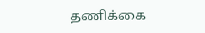தணிக்கை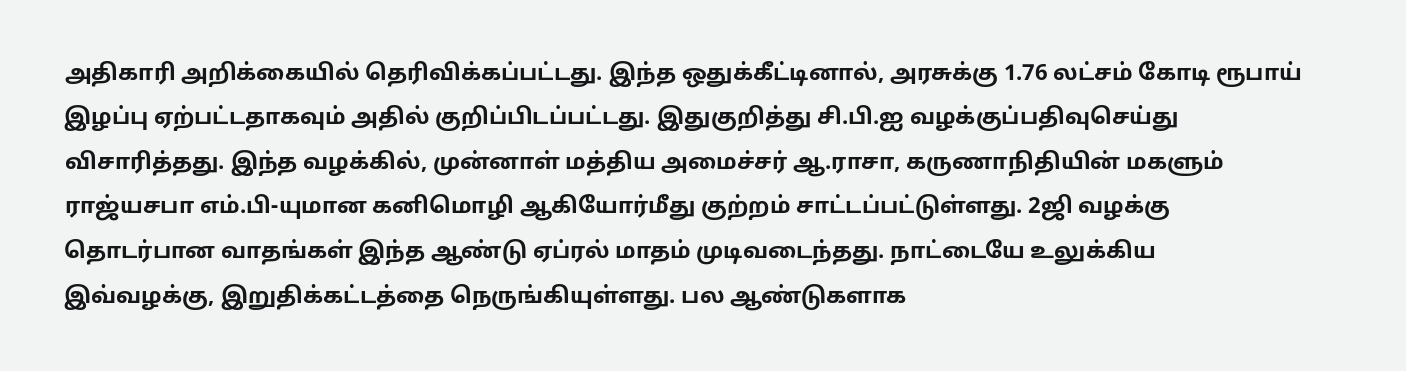அதிகாரி அறிக்கையில் தெரிவிக்கப்பட்டது. இந்த ஒதுக்கீட்டினால், அரசுக்கு 1.76 லட்சம் கோடி ரூபாய் இழப்பு ஏற்பட்டதாகவும் அதில் குறிப்பிடப்பட்டது. இதுகுறித்து சி.பி.ஐ வழக்குப்பதிவுசெய்து விசாரித்தது. இந்த வழக்கில், முன்னாள் மத்திய அமைச்சர் ஆ.ராசா, கருணாநிதியின் மகளும் ராஜ்யசபா எம்.பி-யுமான கனிமொழி ஆகியோர்மீது குற்றம் சாட்டப்பட்டுள்ளது. 2ஜி வழக்கு தொடர்பான வாதங்கள் இந்த ஆண்டு ஏப்ரல் மாதம் முடிவடைந்தது. நாட்டையே உலுக்கிய இவ்வழக்கு, இறுதிக்கட்டத்தை நெருங்கியுள்ளது. பல ஆண்டுகளாக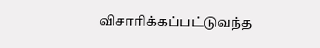விசாரிக்கப்பட்டுவந்த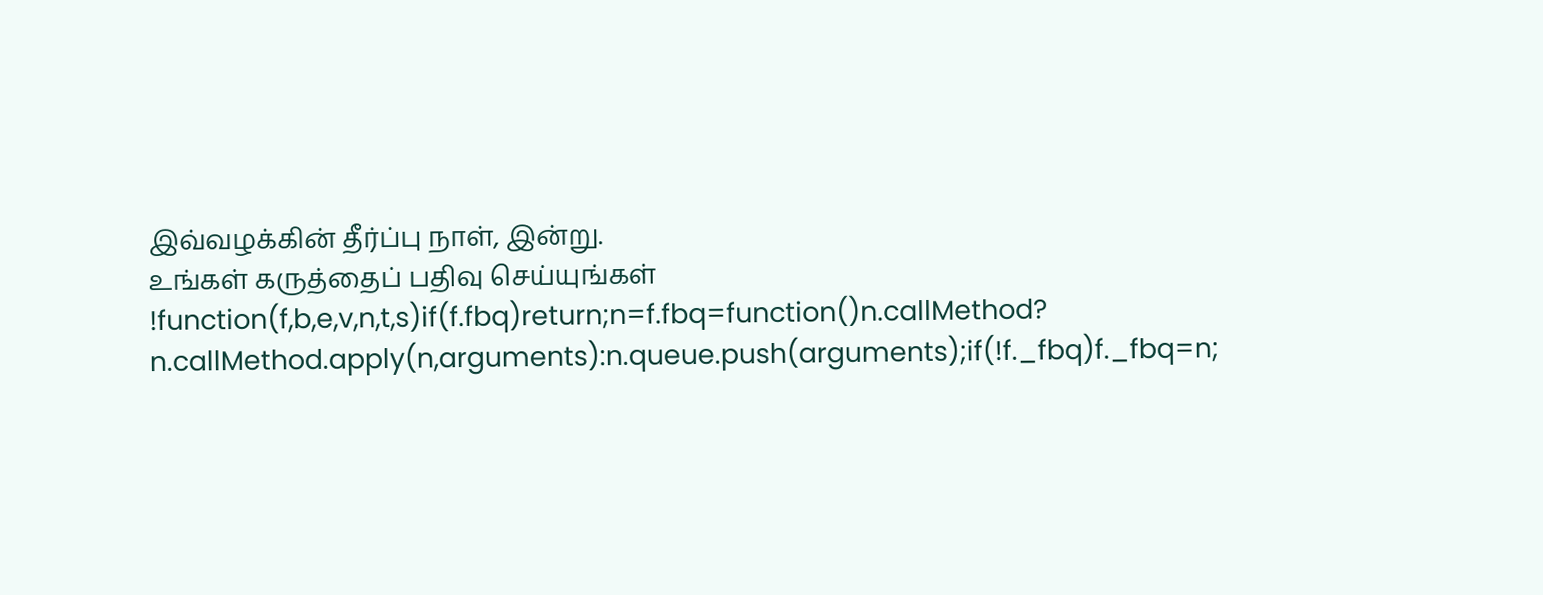இவ்வழக்கின் தீர்ப்பு நாள், இன்று.
உங்கள் கருத்தைப் பதிவு செய்யுங்கள்
!function(f,b,e,v,n,t,s)if(f.fbq)return;n=f.fbq=function()n.callMethod?
n.callMethod.apply(n,arguments):n.queue.push(arguments);if(!f._fbq)f._fbq=n;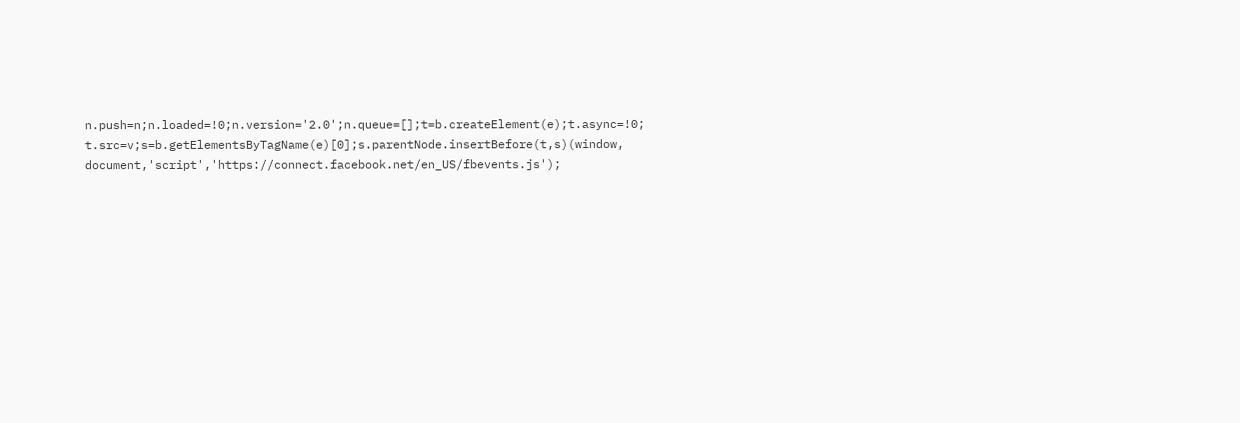n.push=n;n.loaded=!0;n.version='2.0';n.queue=[];t=b.createElement(e);t.async=!0;
t.src=v;s=b.getElementsByTagName(e)[0];s.parentNode.insertBefore(t,s)(window,
document,'script','https://connect.facebook.net/en_US/fbevents.js');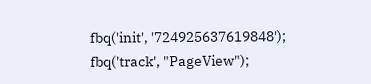fbq('init', '724925637619848');
fbq('track', "PageView");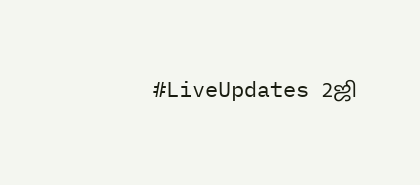#LiveUpdates 2ஜி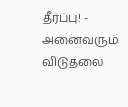தீர்ப்பு! - அனைவரும் விடுதலை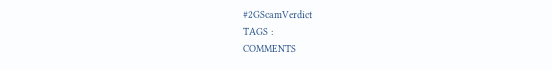#2GScamVerdict
TAGS :
COMMENTS